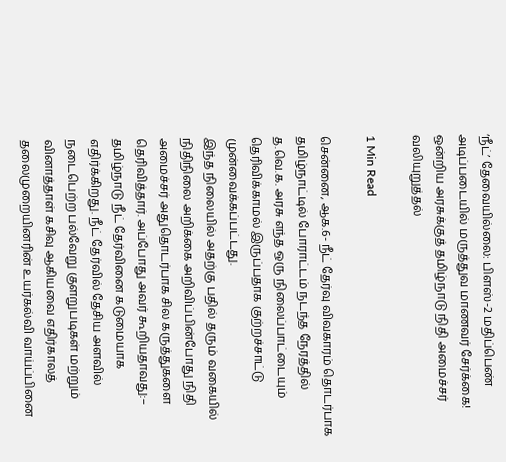‘நீட்’ தேவையில்லை: பிளஸ்-2 மதிப்பெண் அடிப்படையில் மருத்துவ மாணவர் சேர்க்கை! ஒன்றிய அரசுக்குத் தமிழ்நாடு நிதி அமைச்சர் வலியுறுத்தல்

1 Min Read

சென்னை, ஆக.6- நீட் தேர்வு விவகாரம் தொடர்பாக தமிழ்நாட்டில் போராட்டம் நடந்த நேரத்தில் த.வெ.க. அரசு எந்த ஒரு நிலைப்பாட்டையும் தெரிவிக்காமல் இருப்பதாக குற்றச்சாட்டு முன்வைக்கப்பட்டது.
இந்த நிலையில் அதற்கு பதில் தரும் வகையில் நிதிநிலை அறிக்கை அறிவிப்பின்போது நிதி அமைச்சர் அதுதொடர்பாக சில கருத்துகளை தெரிவித்தார். அப்போது அவர் கூறியதாவது:–
தமிழ்நாடு நீட் தேர்வினை கடுமையாக எதிர்க்கிறது. நீட் தேர்வில் தேசிய அளவில் நடைபெற்ற பல்வேறு குளறுபடிகள் மற்றும் வினாத்தாள் கசிவு ஆகியவை எதிர்காலத் தலைமுறையினரின் உயர்கல்வி வாய்ப்பினை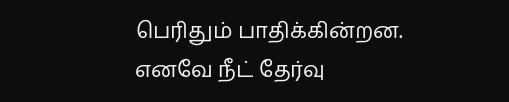பெரிதும் பாதிக்கின்றன. எனவே நீட் தேர்வு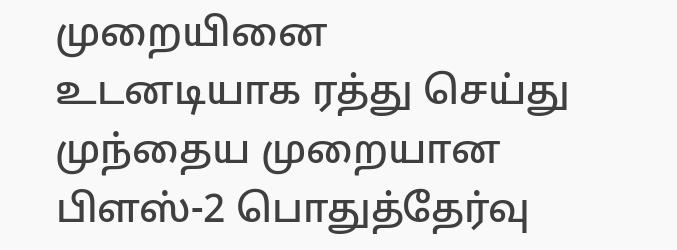முறையினை உடனடியாக ரத்து செய்து முந்தைய முறையான பிளஸ்-2 பொதுத்தேர்வு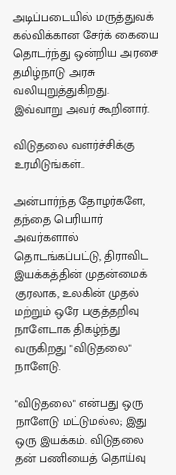அடிப்படையில் மருத்துவக் கல்விக்கான சேர்க் கையை தொடர்ந்து ஒன்றிய அரசை தமிழ்நாடு அரசு வலியுறுத்துகிறது.
இவ்வாறு அவர் கூறினார்.

விடுதலை வளர்ச்சிக்கு உரமிடுங்கள்..

அன்பார்ந்த தோழர்களே, தந்தை பெரியார் அவர்களால் தொடங்கப்பட்டு, திராவிட இயக்கத்தின் முதன்மைக் குரலாக, உலகின் முதல் மற்றும் ஒரே பகுத்தறிவு நாளேடாக திகழ்ந்து வருகிறது "விடுதலை" நாளேடு.

"விடுதலை" என்பது ஒரு நாளேடு மட்டுமல்ல; இது ஒரு இயக்கம். விடுதலை தன் பணியைத் தொய்வு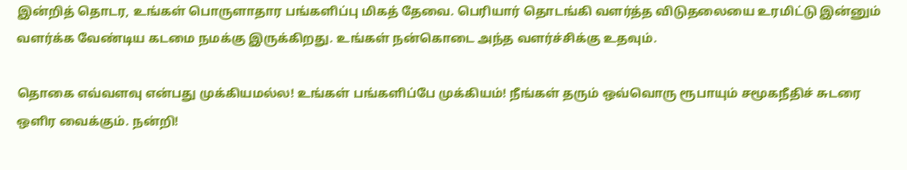இன்றித் தொடர, உங்கள் பொருளாதார பங்களிப்பு மிகத் தேவை. பெரியார் தொடங்கி வளர்த்த விடுதலையை உரமிட்டு இன்னும் வளர்க்க வேண்டிய கடமை நமக்கு இருக்கிறது. உங்கள் நன்கொடை அந்த வளர்ச்சிக்கு உதவும்.

தொகை எவ்வளவு என்பது முக்கியமல்ல! உங்கள் பங்களிப்பே முக்கியம்! நீங்கள் தரும் ஒவ்வொரு ரூபாயும் சமூகநீதிச் சுடரை ஒளிர வைக்கும். நன்றி!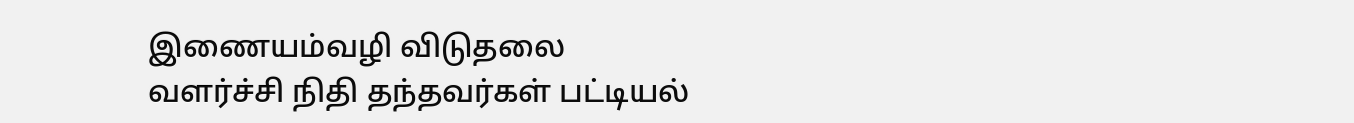இணையம்வழி விடுதலை வளர்ச்சி நிதி தந்தவர்கள் பட்டியல்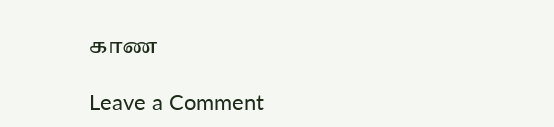காண

Leave a Comment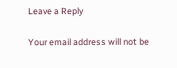Leave a Reply

Your email address will not be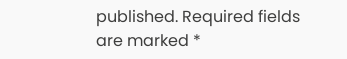published. Required fields are marked *